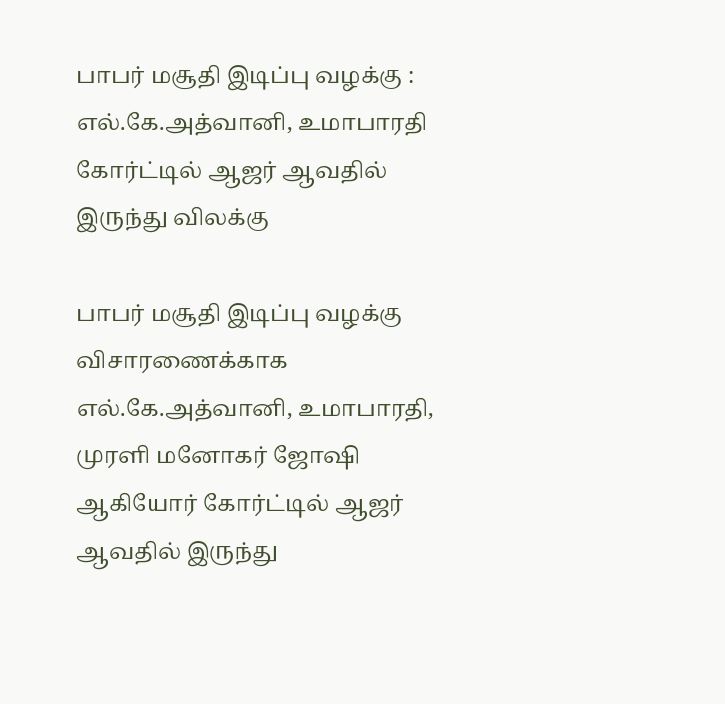பாபர் மசூதி இடிப்பு வழக்கு : எல்.கே.அத்வானி, உமாபாரதி கோர்ட்டில் ஆஜர் ஆவதில் இருந்து விலக்கு

பாபர் மசூதி இடிப்பு வழக்கு விசாரணைக்காக எல்.கே.அத்வானி, உமாபாரதி, முரளி மனோகர் ஜோஷி ஆகியோர் கோர்ட்டில் ஆஜர் ஆவதில் இருந்து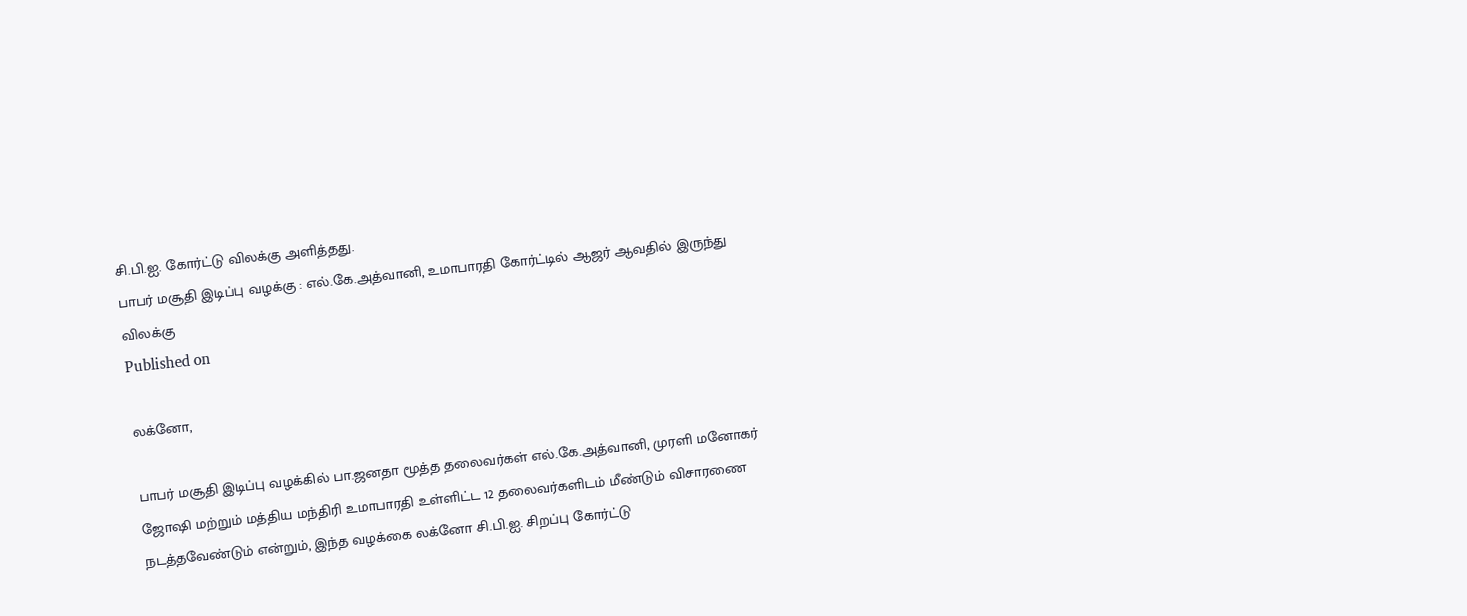சி.பி.ஐ. கோர்ட்டு விலக்கு அளித்தது.
பாபர் மசூதி இடிப்பு வழக்கு : எல்.கே.அத்வானி, உமாபாரதி கோர்ட்டில் ஆஜர் ஆவதில் இருந்து விலக்கு
Published on

லக்னோ,

பாபர் மசூதி இடிப்பு வழக்கில் பா.ஜனதா மூத்த தலைவர்கள் எல்.கே.அத்வானி, முரளி மனோகர் ஜோஷி மற்றும் மத்திய மந்திரி உமாபாரதி உள்ளிட்ட 12 தலைவர்களிடம் மீண்டும் விசாரணை நடத்தவேண்டும் என்றும், இந்த வழக்கை லக்னோ சி.பி.ஐ. சிறப்பு கோர்ட்டு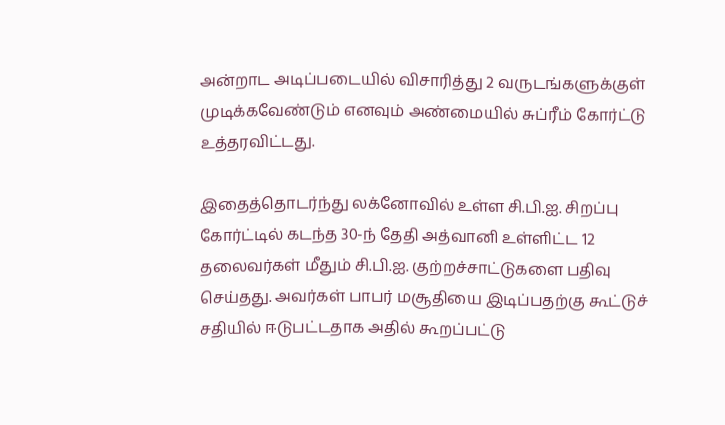அன்றாட அடிப்படையில் விசாரித்து 2 வருடங்களுக்குள் முடிக்கவேண்டும் எனவும் அண்மையில் சுப்ரீம் கோர்ட்டு உத்தரவிட்டது.

இதைத்தொடர்ந்து லக்னோவில் உள்ள சி.பி.ஐ. சிறப்பு கோர்ட்டில் கடந்த 30-ந் தேதி அத்வானி உள்ளிட்ட 12 தலைவர்கள் மீதும் சி.பி.ஐ. குற்றச்சாட்டுகளை பதிவு செய்தது. அவர்கள் பாபர் மசூதியை இடிப்பதற்கு கூட்டுச் சதியில் ஈடுபட்டதாக அதில் கூறப்பட்டு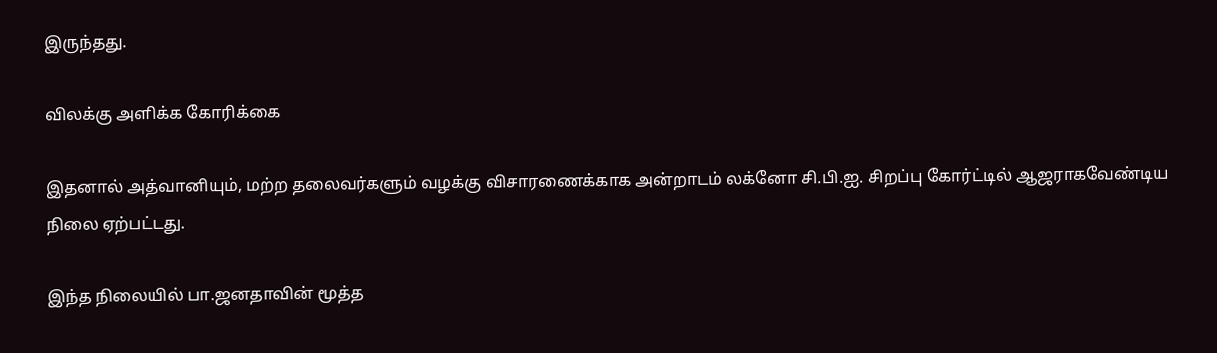இருந்தது.

விலக்கு அளிக்க கோரிக்கை

இதனால் அத்வானியும், மற்ற தலைவர்களும் வழக்கு விசாரணைக்காக அன்றாடம் லக்னோ சி.பி.ஐ. சிறப்பு கோர்ட்டில் ஆஜராகவேண்டிய நிலை ஏற்பட்டது.

இந்த நிலையில் பா.ஜனதாவின் மூத்த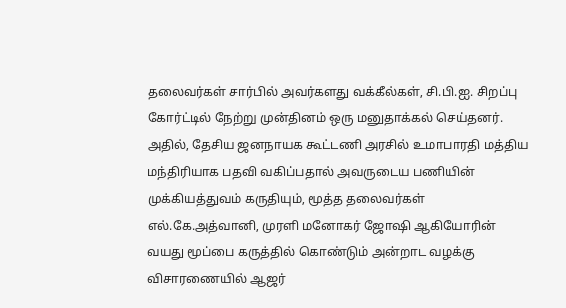தலைவர்கள் சார்பில் அவர்களது வக்கீல்கள், சி.பி.ஐ. சிறப்பு கோர்ட்டில் நேற்று முன்தினம் ஒரு மனுதாக்கல் செய்தனர். அதில், தேசிய ஜனநாயக கூட்டணி அரசில் உமாபாரதி மத்திய மந்திரியாக பதவி வகிப்பதால் அவருடைய பணியின் முக்கியத்துவம் கருதியும், மூத்த தலைவர்கள் எல்.கே.அத்வானி, முரளி மனோகர் ஜோஷி ஆகியோரின் வயது மூப்பை கருத்தில் கொண்டும் அன்றாட வழக்கு விசாரணையில் ஆஜர்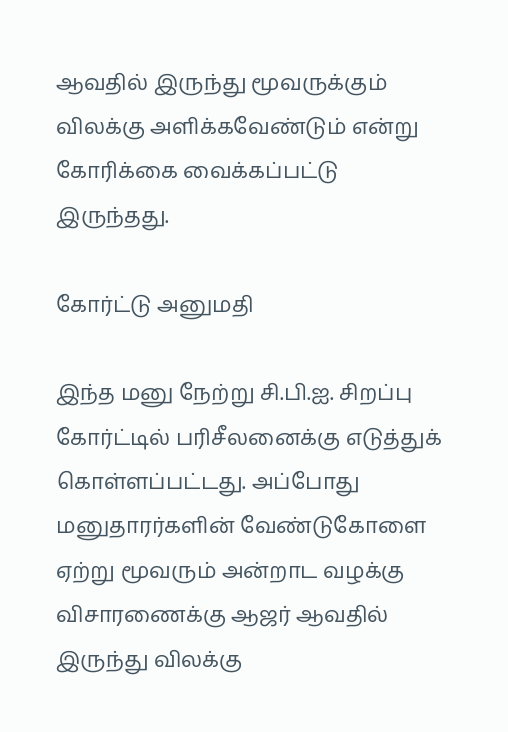ஆவதில் இருந்து மூவருக்கும் விலக்கு அளிக்கவேண்டும் என்று கோரிக்கை வைக்கப்பட்டு இருந்தது.

கோர்ட்டு அனுமதி

இந்த மனு நேற்று சி.பி.ஐ. சிறப்பு கோர்ட்டில் பரிசீலனைக்கு எடுத்துக் கொள்ளப்பட்டது. அப்போது மனுதாரர்களின் வேண்டுகோளை ஏற்று மூவரும் அன்றாட வழக்கு விசாரணைக்கு ஆஜர் ஆவதில் இருந்து விலக்கு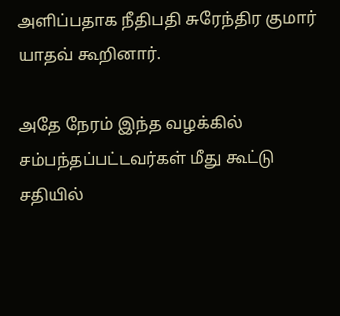அளிப்பதாக நீதிபதி சுரேந்திர குமார் யாதவ் கூறினார்.

அதே நேரம் இந்த வழக்கில் சம்பந்தப்பட்டவர்கள் மீது கூட்டு சதியில்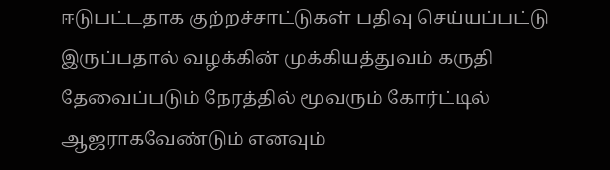ஈடுபட்டதாக குற்றச்சாட்டுகள் பதிவு செய்யப்பட்டு இருப்பதால் வழக்கின் முக்கியத்துவம் கருதி தேவைப்படும் நேரத்தில் மூவரும் கோர்ட்டில் ஆஜராகவேண்டும் எனவும்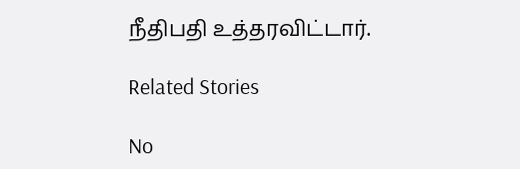நீதிபதி உத்தரவிட்டார்.

Related Stories

No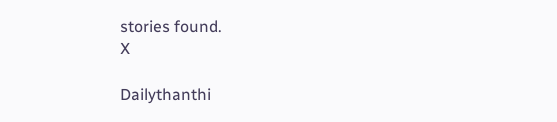stories found.
X

Dailythanthi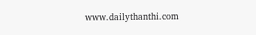www.dailythanthi.com